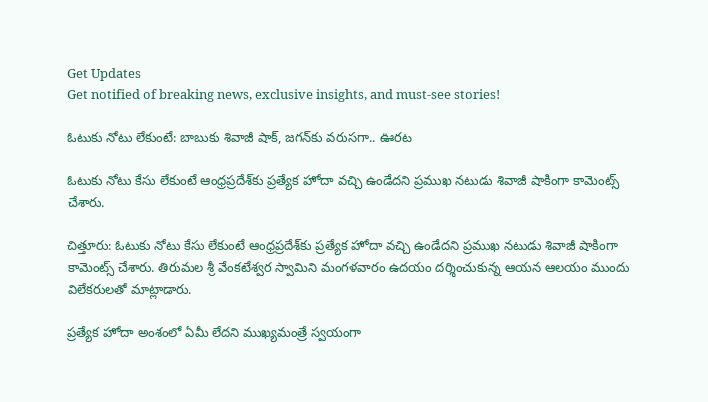Get Updates
Get notified of breaking news, exclusive insights, and must-see stories!

ఓటుకు నోటు లేకుంటే: బాబుకు శివాజీ షాక్, జగన్‌కు వరుసగా.. ఊరట

ఓటుకు నోటు కేసు లేకుంటే ఆంధ్రప్రదేశ్‌కు ప్రత్యేక హోదా వచ్చి ఉండేదని ప్రముఖ నటుడు శివాజీ షాకింగా కామెంట్స్ చేశారు.

చిత్తూరు: ఓటుకు నోటు కేసు లేకుంటే ఆంధ్రప్రదేశ్‌కు ప్రత్యేక హోదా వచ్చి ఉండేదని ప్రముఖ నటుడు శివాజీ షాకింగా కామెంట్స్ చేశారు. తిరుమల శ్రీ వేంకటేశ్వర స్వామిని మంగళవారం ఉదయం దర్శించుకున్న ఆయన ఆలయం ముందు విలేకరులతో మాట్లాడారు.

ప్రత్యేక హోదా అంశంలో ఏమీ లేదని ముఖ్యమంత్రే స్వయంగా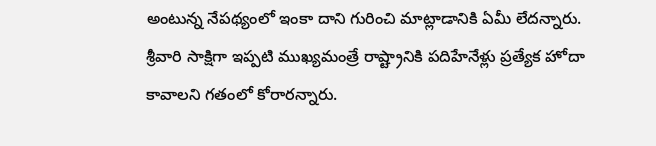అంటున్న నేపథ్యంలో ఇంకా దాని గురించి మాట్లాడానికి ఏమీ లేదన్నారు. శ్రీవారి సాక్షిగా ఇప్పటి ముఖ్యమంత్రే రాష్ట్రానికి పదిహేనేళ్లు ప్రత్యేక హోదా కావాలని గతంలో కోరారన్నారు.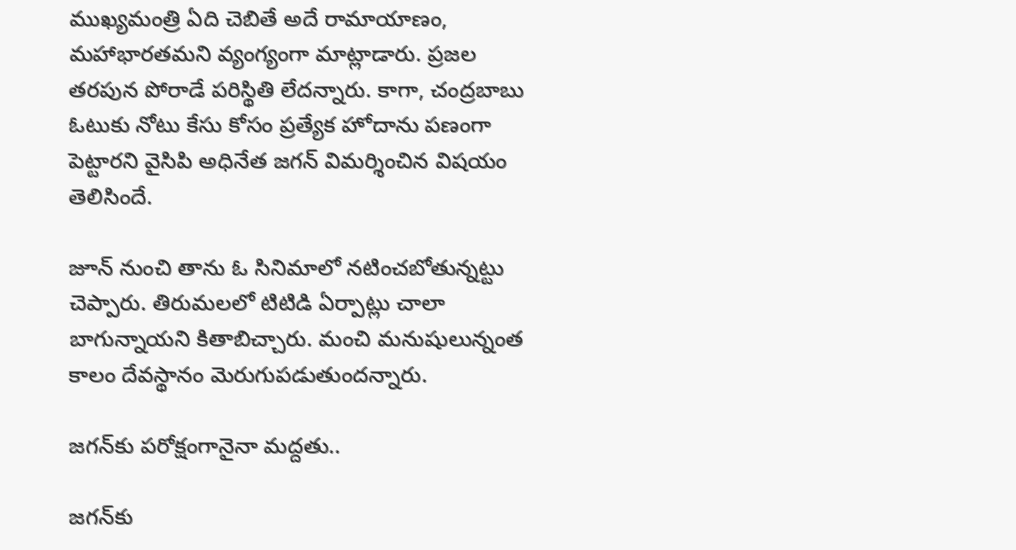ముఖ్యమంత్రి ఏది చెబితే అదే రామాయాణం, మహాభారతమని వ్యంగ్యంగా మాట్లాడారు. ప్రజల తరపున పోరాడే పరిస్థితి లేదన్నారు. కాగా, చంద్రబాబు ఓటుకు నోటు కేసు కోసం ప్రత్యేక హోదాను పణంగా పెట్టారని వైసిపి అధినేత జగన్ విమర్శించిన విషయం తెలిసిందే.

జూన్ నుంచి తాను ఓ సినిమాలో నటించబోతున్నట్టు చెప్పారు. తిరుమలలో టిటిడి ఏర్పాట్లు చాలా బాగున్నాయని కితాబిచ్చారు. మంచి మనుషులున్నంత కాలం దేవస్థానం మెరుగుపడుతుందన్నారు.

జగన్‌కు పరోక్షంగానైనా మద్దతు..

జగన్‌కు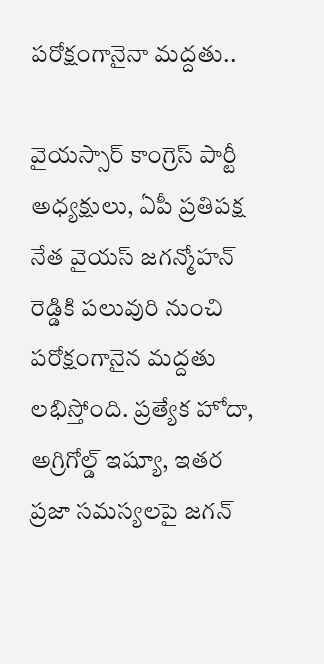పరోక్షంగానైనా మద్దతు..

వైయస్సార్ కాంగ్రెస్ పార్టీ అధ్యక్షులు, ఏపీ ప్రతిపక్ష నేత వైయస్ జగన్మోహన్ రెడ్డికి పలువురి నుంచి పరోక్షంగానైన మద్దతు లభిస్తోంది. ప్రత్యేక హోదా, అగ్రిగోల్డ్ ఇష్యూ, ఇతర ప్రజా సమస్యలపై జగన్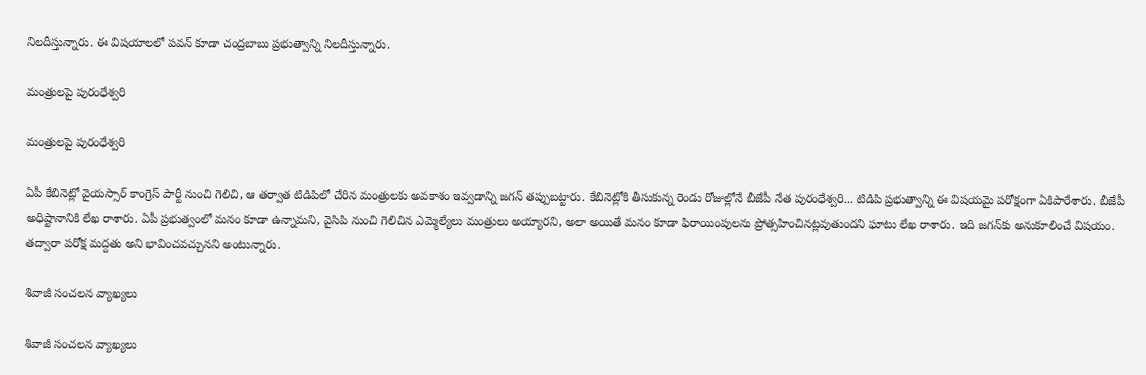నిలదీస్తున్నారు. ఈ విషయాలలో పవన్ కూడా చంద్రబాబు ప్రభుత్వాన్ని నిలదీస్తున్నారు.

మంత్రులపై పురంధేశ్వరి

మంత్రులపై పురంధేశ్వరి

ఏపీ కేబినెట్లో వైయస్సార్ కాంగ్రెస్ పార్టీ నుంచి గెలిచి, ఆ తర్వాత టిడిపిలో చేరిన మంత్రులకు అవకాశం ఇవ్వడాన్ని జగన్ తప్పుబట్టారు. కేబినెట్లోకి తీసుకున్న రెండు రోజుల్లోనే బీజేపీ నేత పురంధేశ్వరి... టిడిపి ప్రభుత్వాన్ని ఈ విషయమై పరోక్షంగా ఏకిపారేశారు. బీజేపీ అధిష్టానానికి లేఖ రాశారు. ఏపీ ప్రభుత్వంలో మనం కూడా ఉన్నామని, వైసిపి నుంచి గెలిచిన ఎమ్మెల్యేలు మంత్రులు అయ్యారని, అలా అయితే మనం కూడా ఫిరాయింపులను ప్రోత్సహించినట్లవుతుందని ఘాటు లేఖ రాశారు. ఇది జగన్‌కు అనుకూలించే విషయం. తద్వారా పరోక్ష మద్దతు అని భావించవచ్చునని అంటున్నారు.

శివాజీ సంచలన వ్యాఖ్యలు

శివాజీ సంచలన వ్యాఖ్యలు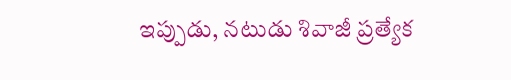ఇప్పుడు, నటుడు శివాజీ ప్రత్యేక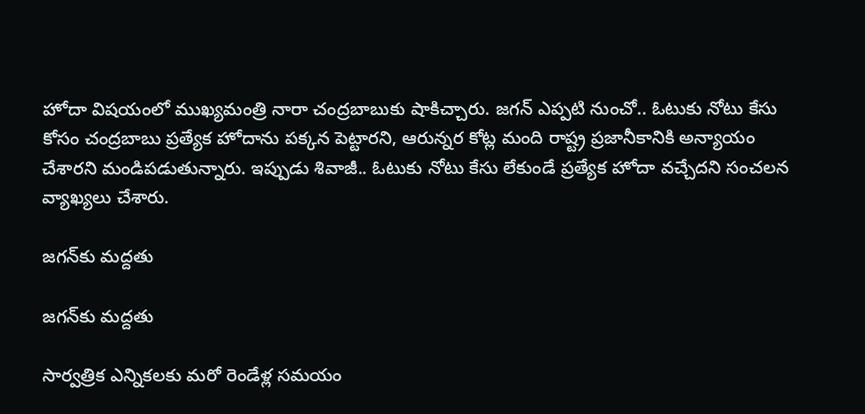హోదా విషయంలో ముఖ్యమంత్రి నారా చంద్రబాబుకు షాకిచ్చారు. జగన్ ఎప్పటి నుంచో.. ఓటుకు నోటు కేసు కోసం చంద్రబాబు ప్రత్యేక హోదాను పక్కన పెట్టారని, ఆరున్నర కోట్ల మంది రాష్ట్ర ప్రజానీకానికి అన్యాయం చేశారని మండిపడుతున్నారు. ఇప్పుడు శివాజీ.. ఓటుకు నోటు కేసు లేకుండే ప్రత్యేక హోదా వచ్చేదని సంచలన వ్యాఖ్యలు చేశారు.

జగన్‌కు మద్దతు

జగన్‌కు మద్దతు

సార్వత్రిక ఎన్నికలకు మరో రెండేళ్ల సమయం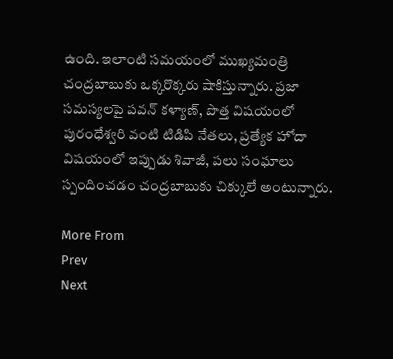ఉంది. ఇలాంటి సమయంలో ముఖ్యమంత్రి చంద్రబాబుకు ఒక్కరొక్కరు షాకిస్తున్నారు. ప్రజా సమస్యలపై పవన్ కళ్యాణ్, పొత్త విషయంలో పురంధేశ్వరి వంటి టిడిపి నేతలు, ప్రత్యేక హోదా విషయంలో ఇప్పుడు శివాజీ, పలు సంఘాలు స్పందించడం చంద్రబాబుకు చిక్కులే అంటున్నారు.

More From
Prev
Next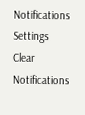Notifications
Settings
Clear Notifications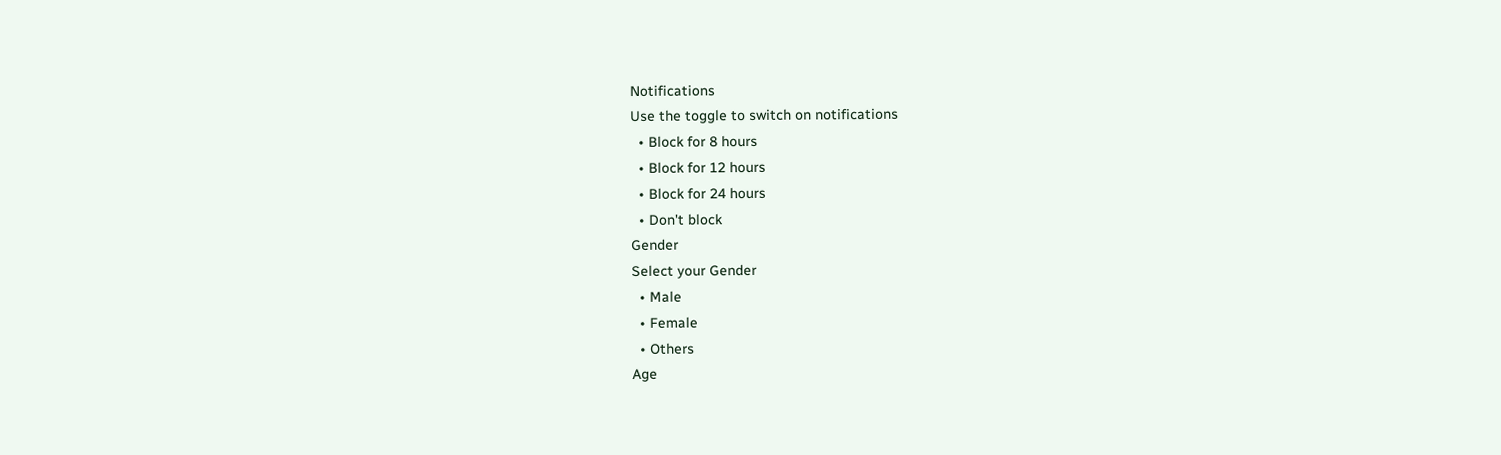Notifications
Use the toggle to switch on notifications
  • Block for 8 hours
  • Block for 12 hours
  • Block for 24 hours
  • Don't block
Gender
Select your Gender
  • Male
  • Female
  • Others
Age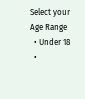Select your Age Range
  • Under 18
  •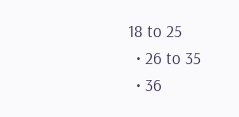18 to 25
  • 26 to 35
  • 36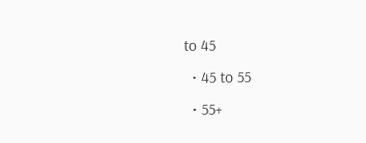to 45
  • 45 to 55
  • 55+